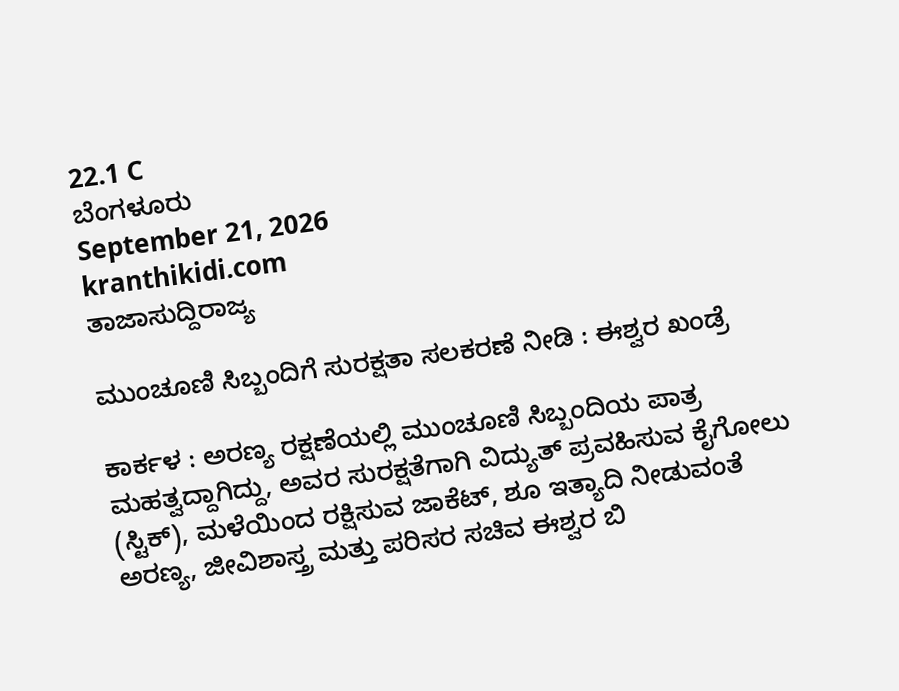22.1 C
ಬೆಂಗಳೂರು
September 21, 2026
kranthikidi.com
ತಾಜಾಸುದ್ದಿರಾಜ್ಯ

ಮುಂಚೂಣಿ ಸಿಬ್ಬಂದಿಗೆ ಸುರಕ್ಷತಾ ಸಲಕರಣೆ ನೀಡಿ : ಈಶ್ವರ ಖಂಡ್ರೆ

ಕಾರ್ಕಳ : ಅರಣ್ಯ ರಕ್ಷಣೆಯಲ್ಲಿ ಮುಂಚೂಣಿ ಸಿಬ್ಬಂದಿಯ ಪಾತ್ರ ಮಹತ್ವದ್ದಾಗಿದ್ದು, ಅವರ ಸುರಕ್ಷತೆಗಾಗಿ ವಿದ್ಯುತ್ ಪ್ರವಹಿಸುವ ಕೈಗೋಲು (ಸ್ಟಿಕ್), ಮಳೆಯಿಂದ ರಕ್ಷಿಸುವ ಜಾಕೆಟ್, ಶೂ ಇತ್ಯಾದಿ ನೀಡುವಂತೆ ಅರಣ್ಯ, ಜೀವಿಶಾಸ್ತ್ರ ಮತ್ತು ಪರಿಸರ ಸಚಿವ ಈಶ್ವರ ಬಿ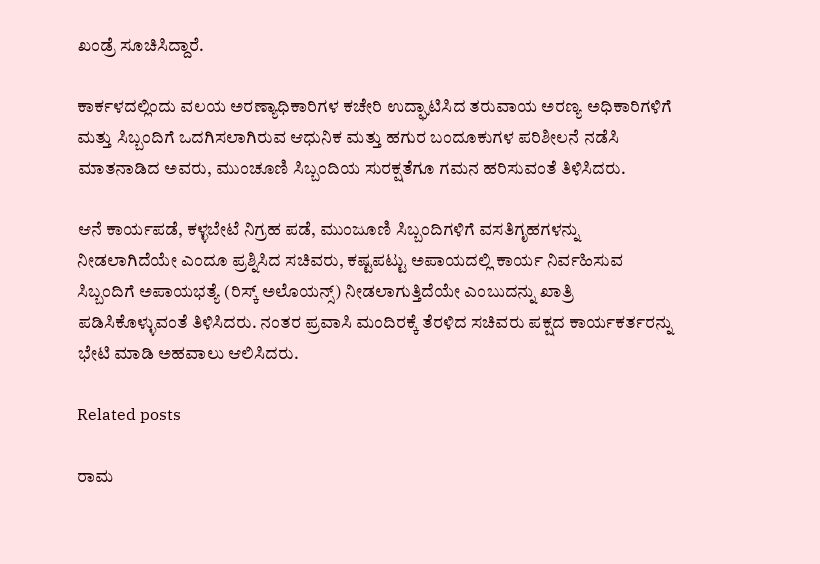ಖಂಡ್ರೆ ಸೂಚಿಸಿದ್ದಾರೆ.

ಕಾರ್ಕಳದಲ್ಲಿಂದು ವಲಯ ಅರಣ್ಯಾಧಿಕಾರಿಗಳ ಕಚೇರಿ ಉದ್ಘಾಟಿಸಿದ ತರುವಾಯ ಅರಣ್ಯ ಅಧಿಕಾರಿಗಳಿಗೆ ಮತ್ತು ಸಿಬ್ಬಂದಿಗೆ ಒದಗಿಸಲಾಗಿರುವ ಆಧುನಿಕ ಮತ್ತು ಹಗುರ ಬಂದೂಕುಗಳ ಪರಿಶೀಲನೆ ನಡೆಸಿ ಮಾತನಾಡಿದ ಅವರು, ಮುಂಚೂಣಿ ಸಿಬ್ಬಂದಿಯ ಸುರಕ್ಷತೆಗೂ ಗಮನ ಹರಿಸುವಂತೆ ತಿಳಿಸಿದರು.

ಆನೆ ಕಾರ್ಯಪಡೆ, ಕಳ್ಳಬೇಟೆ ನಿಗ್ರಹ ಪಡೆ, ಮುಂಜೂಣಿ ಸಿಬ್ಬಂದಿಗಳಿಗೆ ವಸತಿಗೃಹಗಳನ್ನು ನೀಡಲಾಗಿದೆಯೇ ಎಂದೂ ಪ್ರಶ್ನಿಸಿದ ಸಚಿವರು, ಕಷ್ಟಪಟ್ಟು ಅಪಾಯದಲ್ಲಿ ಕಾರ್ಯ ನಿರ್ವಹಿಸುವ ಸಿಬ್ಬಂದಿಗೆ ಅಪಾಯಭತ್ಯೆ (ರಿಸ್ಕ್ ಅಲೊಯನ್ಸ್) ನೀಡಲಾಗುತ್ತಿದೆಯೇ ಎಂಬುದನ್ನು ಖಾತ್ರಿ ಪಡಿಸಿಕೊಳ್ಳುವಂತೆ ತಿಳಿಸಿದರು. ನಂತರ ಪ್ರವಾಸಿ ಮಂದಿರಕ್ಕೆ ತೆರಳಿದ ಸಚಿವರು ಪಕ್ಷದ ಕಾರ್ಯಕರ್ತರನ್ನು ಭೇಟಿ ಮಾಡಿ ಅಹವಾಲು ಆಲಿಸಿದರು.

Related posts

ರಾಮ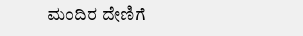ಮಂದಿರ ದೇಣಿಗೆ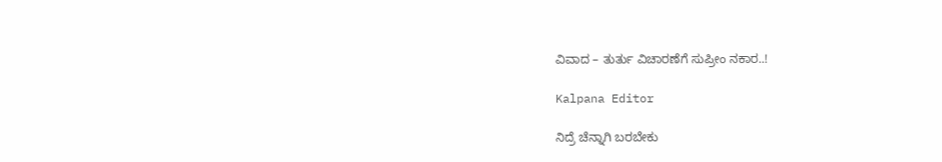ವಿವಾದ – ತುರ್ತು ವಿಚಾರಣೆಗೆ ಸುಪ್ರೀಂ ನಕಾರ..!

Kalpana Editor

ನಿದ್ರೆ ಚೆನ್ನಾಗಿ ಬರಬೇಕು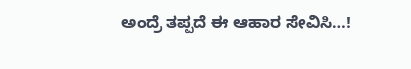ಅಂದ್ರೆ ತಪ್ಪದೆ ಈ ಆಹಾರ ಸೇವಿಸಿ…!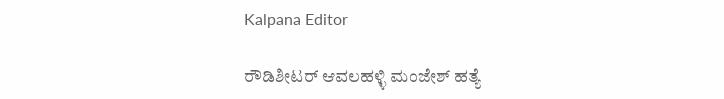Kalpana Editor

ರೌಡಿಶೀಟರ್ ಆವಲಹಳ್ಳಿ ಮಂಜೇಶ್ ಹತ್ಯೆ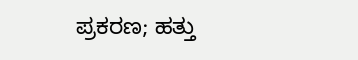ಪ್ರಕರಣ; ಹತ್ತು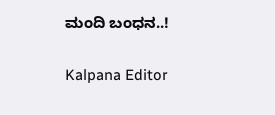ಮಂದಿ ಬಂಧನ..!

Kalpana Editor